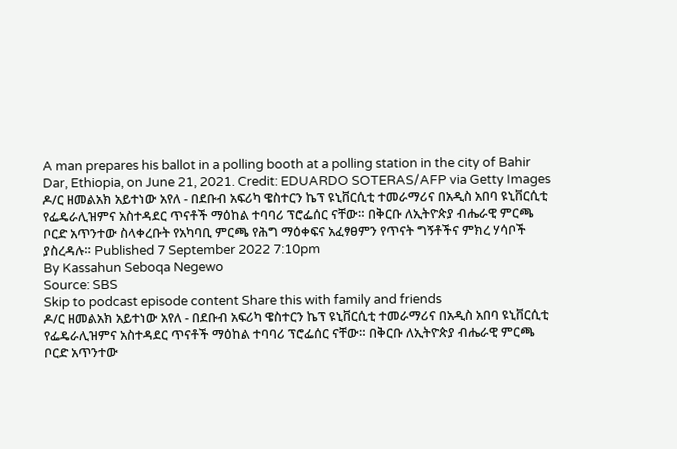A man prepares his ballot in a polling booth at a polling station in the city of Bahir Dar, Ethiopia, on June 21, 2021. Credit: EDUARDO SOTERAS/AFP via Getty Images
ዶ/ር ዘመልአክ አይተነው አየለ - በደቡብ አፍሪካ ዌስተርን ኬፕ ዩኒቨርሲቲ ተመራማሪና በአዲስ አበባ ዩኒቨርሲቲ የፌዴራሊዝምና አስተዳደር ጥናቶች ማዕከል ተባባሪ ፕሮፌሰር ናቸው። በቅርቡ ለኢትዮጵያ ብሔራዊ ምርጫ ቦርድ አጥንተው ስላቀረቡት የአካባቢ ምርጫ የሕግ ማዕቀፍና አፈፃፀምን የጥናት ግኝቶችና ምክረ ሃሳቦች ያስረዳሉ። Published 7 September 2022 7:10pm
By Kassahun Seboqa Negewo
Source: SBS
Skip to podcast episode content Share this with family and friends
ዶ/ር ዘመልአክ አይተነው አየለ - በደቡብ አፍሪካ ዌስተርን ኬፕ ዩኒቨርሲቲ ተመራማሪና በአዲስ አበባ ዩኒቨርሲቲ የፌዴራሊዝምና አስተዳደር ጥናቶች ማዕከል ተባባሪ ፕሮፌሰር ናቸው። በቅርቡ ለኢትዮጵያ ብሔራዊ ምርጫ ቦርድ አጥንተው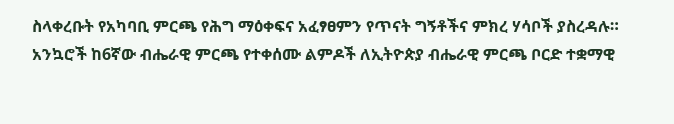ስላቀረቡት የአካባቢ ምርጫ የሕግ ማዕቀፍና አፈፃፀምን የጥናት ግኝቶችና ምክረ ሃሳቦች ያስረዳሉ። አንኳሮች ከ6ኛው ብሔራዊ ምርጫ የተቀሰሙ ልምዶች ለኢትዮጵያ ብሔራዊ ምርጫ ቦርድ ተቋማዊ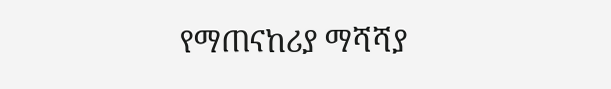የማጠናከሪያ ማሻሻያ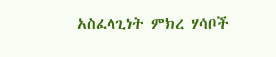አስፈላጊነት ምክረ ሃሳቦች